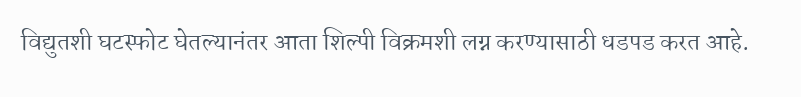विद्युतशी घटस्फोट घेतल्यानंतर आता शिल्पी विक्रमशी लग्न करण्यासाठी धडपड करत आहे.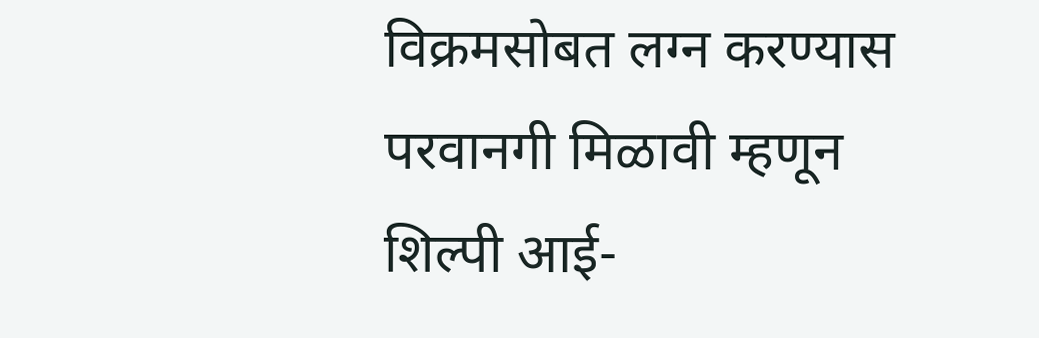विक्रमसोबत लग्न करण्यास परवानगी मिळावी म्हणून शिल्पी आई-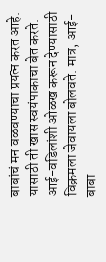बाबांचं मन वळवण्याचा प्रयत्न करत आहे. यासाठी ती खास स्वयंपाकाचा बेत करते. आई-वडिलांशी ओळख करून देण्यासाठी विक्रमला जेवायला बोलवते. मात्र, आई-बाबा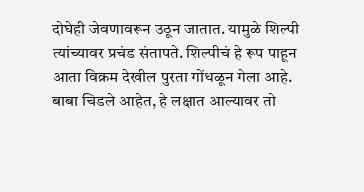दोघेही जेवणावरून उठून जातात. यामुळे शिल्पी त्यांच्यावर प्रचंड संतापते. शिल्पीचं हे रूप पाहून आता विक्रम देखील पुरता गोंधळून गेला आहे. बाबा चिडले आहेत, हे लक्षात आल्यावर तो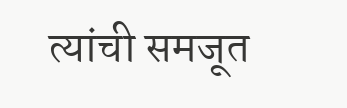त्यांची समजूत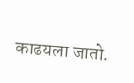काढयला जातो.